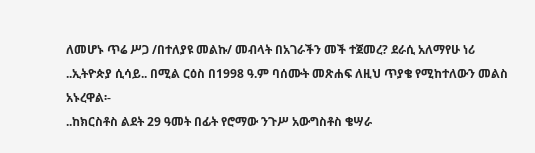ለመሆኑ ጥሬ ሥጋ /በተለያዩ መልኩ/ መብላት በአገራችን መች ተጀመረ? ደራሲ አለማየሁ ነሪ ..ኢትዮጵያ ሲሳይ.. በሚል ርዕስ በ1998 ዓ.ም ባሰሙት መጽሐፍ ለዚህ ጥያቄ የሚከተለውን መልስ አኑረዋል፡-
..ከክርስቶስ ልደት 29 ዓመት በፊት የሮማው ንጉሥ አውግስቶስ ቄሣራ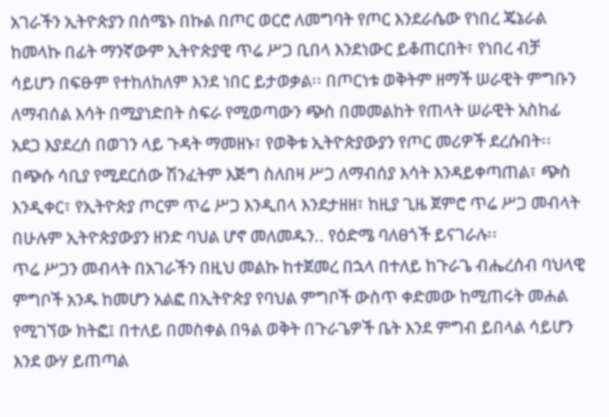አገራችን ኢትዮጵያን በሰሜኑ በኩል በጦር ወርሮ ለመግባት የጦር እንደራሴው የነበረ ጄኔራል ከመላኩ በፊት ማንኛውም ኢትዮጵያዊ ጥሬ ሥጋ ቢበላ እንደነውር ይቆጠርበት፣ የነበረ ብቻ ሳይሆን በፍፁም የተከለከለም እንደ ነበር ይታወቃል፡፡ በጦርነቱ ወቅትም ዘማች ሠራዊት ምግቡን ለማብሰል እሳት በሚያነድበት ስፍራ የሚወጣውን ጭስ በመመልከት የጠላት ሠራዊት አስከፊ አደጋ እያደረሰ በወገን ላይ ጉዳት ማመዘኑ፣ የወቅቱ ኢትዮጵያውያን የጦር መሪዎች ደረሱበት፡፡ በጭሱ ሳቢያ የሚደርሰው ሽንፈትም እጅግ ስለበዛ ሥጋ ለማብሰያ እሳት እንዳይቀጣጠል፣ ጭስ እንዲቀር፣ የኢትዮጵያ ጦርም ጥሬ ሥጋ እንዲበላ እንደታዘዘ፣ ከዚያ ጊዜ ጀምሮ ጥሬ ሥጋ መብላት በሁሉም ኢትዮጵያውያን ዘንድ ባህል ሆኖ መለመዱን.. የዕድሜ ባለፀጎች ይናገራሉ፡፡
ጥሬ ሥጋን መብላት በአገራችን በዚህ መልኩ ከተጀመረ በኋላ በተለይ ከጉራጌ ብሔረሰብ ባህላዊ ምግቦች አንዱ ከመሆን አልፎ በኢትዮጵያ የባህል ምግቦች ውስጥ ቀድመው ከሚጠሩት መሐል የሚገኘው ክትፎ፤ በተለይ በመስቀል በዓል ወቅት በጉራጌዎች ቤት እንደ ምግብ ይበላል ሳይሆን እንደ ውሃ ይጠጣል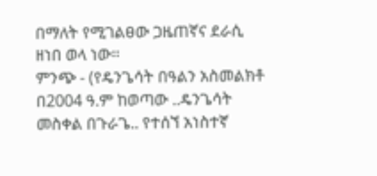በማለት የሚገልፀው ጋዜጠኛና ደራሲ ዘነበ ወላ ነው፡፡
ምንጭ - (የዴንጌሳት በዓልን አስመልክቶ በ2004 ዓ.ም ከወጣው ..ዴንጌሳት መስቀል በጉራጌ.. የተሰኘ አነስተኛ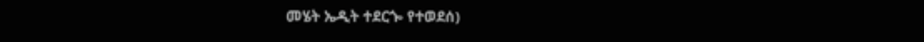መሄት ኤዲት ተደርጐ የተወደሰ)